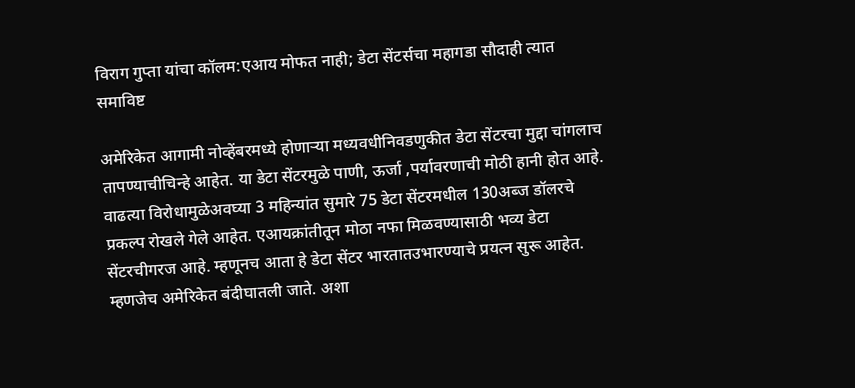विराग गुप्ता यांचा कॉलम:एआय मोफत नाही; डेटा सेंटर्सचा महागडा सौदाही त्यात समाविष्ट

अमेरिकेत आगामी नोव्हेंबरमध्ये होणाऱ्या मध्यवधीनिवडणुकीत डेटा सेंटरचा मुद्दा चांगलाच तापण्याचीचिन्हे आहेत. या डेटा सेंटरमुळे पाणी, ऊर्जा ,पर्यावरणाची मोठी हानी होत आहे. वाढत्या विरोधामुळेअवघ्या 3 महिन्यांत सुमारे 75 डेटा सेंटरमधील 130अब्ज डॉलरचे प्रकल्प रोखले गेले आहेत. एआयक्रांतीतून मोठा नफा मिळवण्यासाठी भव्य डेटा सेंटरचीगरज आहे. म्हणूनच आता हे डेटा सेंटर भारतातउभारण्याचे प्रयत्न सुरू आहेत. म्हणजेच अमेरिकेत बंदीघातली जाते. अशा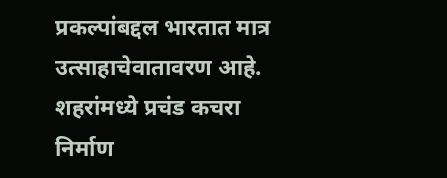प्रकल्पांबद्दल भारतात मात्र उत्साहाचेवातावरण आहे. शहरांमध्ये प्रचंड कचरा निर्माण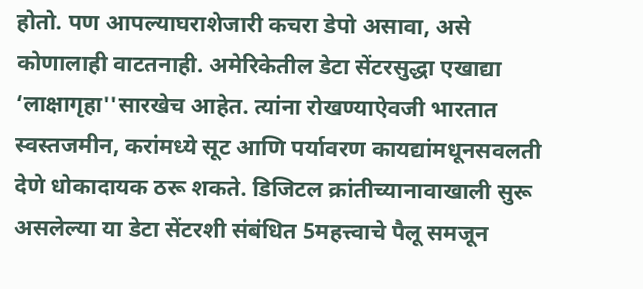होतो. पण आपल्याघराशेजारी कचरा डेपो असावा, असे कोणालाही वाटतनाही. अमेरिकेतील डेटा सेंटरसुद्धा एखाद्या ‘लाक्षागृहा''सारखेच आहेत. त्यांना रोखण्याऐवजी भारतात स्वस्तजमीन, करांमध्ये सूट आणि पर्यावरण कायद्यांमधूनसवलती देणे धोकादायक ठरू शकते. डिजिटल क्रांतीच्यानावाखाली सुरू असलेल्या या डेटा सेंटरशी संबंधित 5महत्त्वाचे पैलू समजून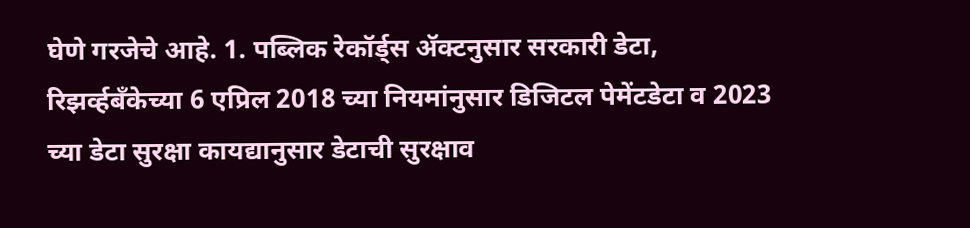घेणे गरजेचे आहे. 1. पब्लिक रेकॉर्ड्स ॲक्टनुसार सरकारी डेटा, रिझर्व्हबँकेच्या 6 एप्रिल 2018 च्या नियमांनुसार डिजिटल पेमेंटडेटा व 2023 च्या डेटा सुरक्षा कायद्यानुसार डेटाची सुरक्षाव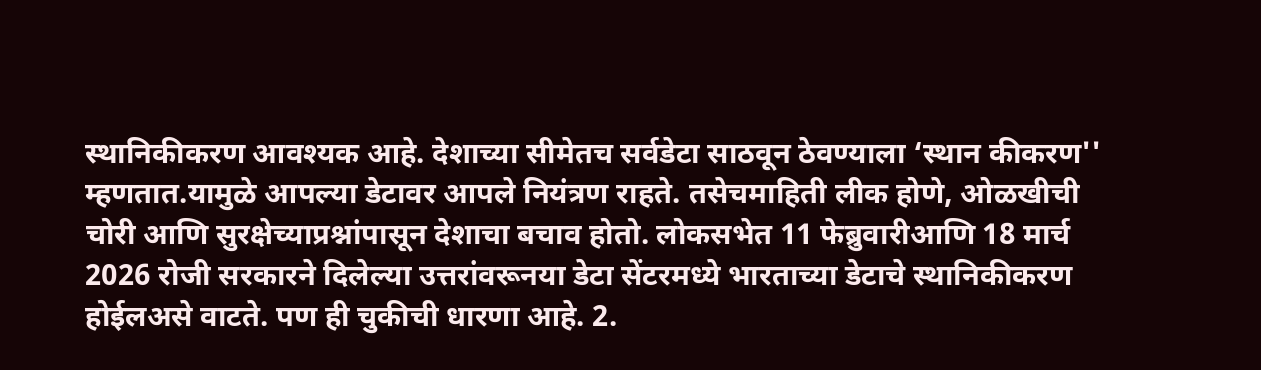स्थानिकीकरण आवश्यक आहे. देशाच्या सीमेतच सर्वडेटा साठवून ठेवण्याला ‘स्थान कीकरण'' म्हणतात.यामुळे आपल्या डेटावर आपले नियंत्रण राहते. तसेचमाहिती लीक होणे, ओळखीची चोरी आणि सुरक्षेच्याप्रश्नांपासून देशाचा बचाव होतो. लोकसभेत 11 फेब्रुवारीआणि 18 मार्च 2026 रोजी सरकारने दिलेल्या उत्तरांवरूनया डेटा सेंटरमध्ये भारताच्या डेटाचे स्थानिकीकरण होईलअसे वाटते. पण ही चुकीची धारणा आहे. 2.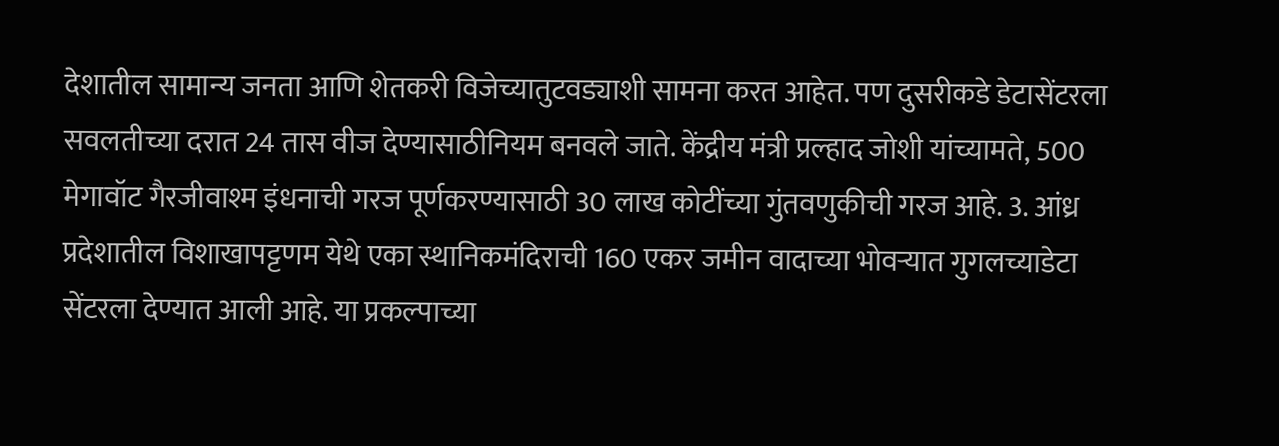देशातील सामान्य जनता आणि शेतकरी विजेच्यातुटवड्याशी सामना करत आहेत. पण दुसरीकडे डेटासेंटरला सवलतीच्या दरात 24 तास वीज देण्यासाठीनियम बनवले जाते. केंद्रीय मंत्री प्रल्हाद जोशी यांच्यामते, 500 मेगावॉट गैरजीवाश्म इंधनाची गरज पूर्णकरण्यासाठी 30 लाख कोटींच्या गुंतवणुकीची गरज आहे. 3. आंध्र प्रदेशातील विशाखापट्टणम येथे एका स्थानिकमंदिराची 160 एकर जमीन वादाच्या भोवऱ्यात गुगलच्याडेटा सेंटरला देण्यात आली आहे. या प्रकल्पाच्या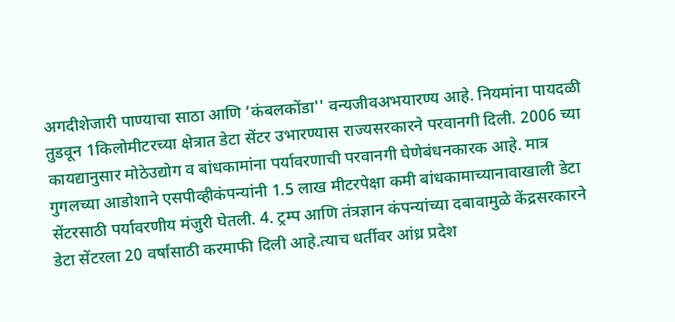अगदीशेजारी पाण्याचा साठा आणि ‘कंबलकोंडा'' वन्यजीवअभयारण्य आहे. नियमांना पायदळी तुडवून 1किलोमीटरच्या क्षेत्रात डेटा सेंटर उभारण्यास राज्यसरकारने परवानगी दिली. 2006 च्या कायद्यानुसार मोठेउद्योग व बांधकामांना पर्यावरणाची परवानगी घेणेबंधनकारक आहे. मात्र गुगलच्या आडोशाने एसपीव्हीकंपन्यांनी 1.5 लाख मीटरपेक्षा कमी बांधकामाच्यानावाखाली डेटा सेंटरसाठी पर्यावरणीय मंजुरी घेतली. 4. ट्रम्प आणि तंत्रज्ञान कंपन्यांच्या दबावामुळे केंद्रसरकारने डेटा सेंटरला 20 वर्षांसाठी करमाफी दिली आहे.त्याच धर्तीवर आंध्र प्रदेश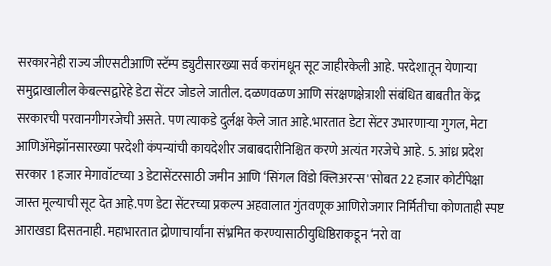सरकारनेही राज्य जीएसटीआणि स्टॅम्प ड्युटीसारख्या सर्व करांमधून सूट जाहीरकेली आहे. परदेशातून येणाऱ्या समुद्राखालील केबल्सद्वारेहे डेटा सेंटर जोडले जातील. दळणवळण आणि संरक्षणक्षेत्राशी संबंधित बाबतीत केंद्र सरकारची परवानगीगरजेची असते. पण त्याकडे दुर्लक्ष केले जात आहे.भारतात डेटा सेंटर उभारणाऱ्या गुगल, मेटा आणिॲमेझॉनसारख्या परदेशी कंपन्यांची कायदेशीर जबाबदारीनिश्चित करणे अत्यंत गरजेचे आहे. 5. आंध्र प्रदेश सरकार 1 हजार मेगावॉटच्या 3 डेटासेंटरसाठी जमीन आणि ‘सिंगल विंडो क्लिअरन्स''सोबत 22 हजार कोटींपेक्षा जास्त मूल्याची सूट देत आहे.पण डेटा सेंटरच्या प्रकल्प अहवालात गुंतवणूक आणिरोजगार निर्मितीचा कोणताही स्पष्ट आराखडा दिसतनाही. महाभारतात द्रोणाचार्यांना संभ्रमित करण्यासाठीयुधिष्ठिराकडून ‘नरो वा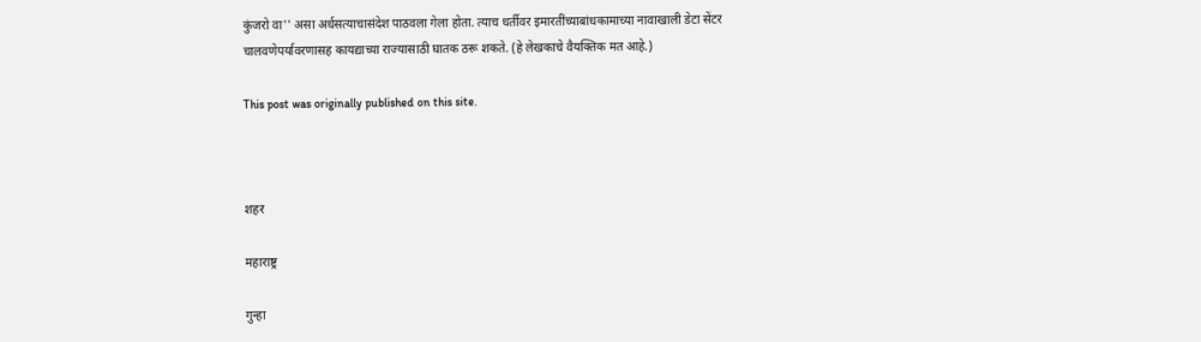कुंजरो वा'' असा अर्धसत्याचासंदेश पाठवला गेला होता. त्याच धर्तीवर इमारतींच्याबांधकामाच्या नावाखाली डेटा सेंटर चालवणेपर्यावरणासह कायद्याच्या राज्यासाठी घातक ठरू शकते. (हे लेखकाचे वैयक्तिक मत आहे.)

This post was originally published on this site.



शहर

महाराष्ट्र

गुन्हा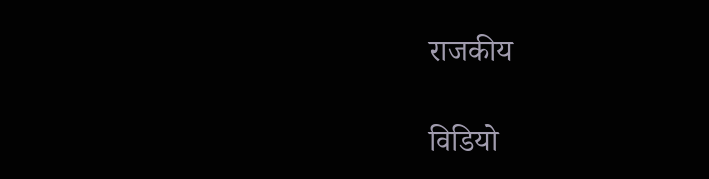राजकीय

विडियो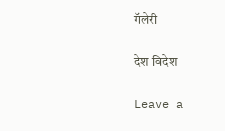गॅलेरी

देश विदेश

Leave a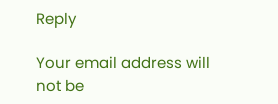Reply

Your email address will not be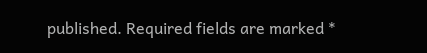published. Required fields are marked *